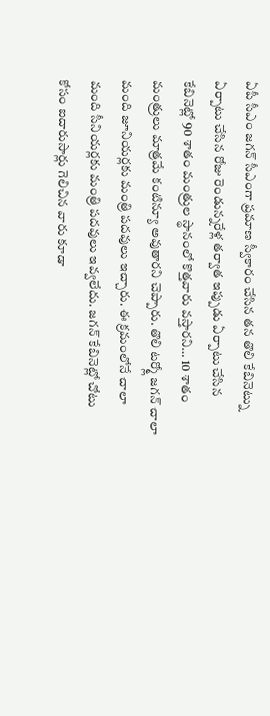ఏపీ సీఎం జగన్ సీఎంగా ప్రమాణ స్వీకారం చేసిన తన తొలి కేబినెట్ను ఏర్పాటు చేసిన రోజు రెండున్నరేళ్ల తర్వాత ఇప్పుడు ఏర్పాటు చేసిన కేబినెట్లో 90 శాతం మంత్రుల స్థానంలో కొత్తవారు వస్తారని… 10 శాతం మంత్రులు మాత్రమే కంటిన్యూ అవుతారని చెప్పారు. తొలి టర్మ్లో జగన్ చాలా మంది జూనియర్లకు మంత్రి పదవులు ఇచ్చారు. ఈ క్రమంలోనే చాలా మంది సీనియర్లకు మంత్రి పదవులు ఇవ్వలేదు. జగన్ కేబినెట్లో చోటు కోసం ఐదారుసార్లు గెలిచిన వారు కూడా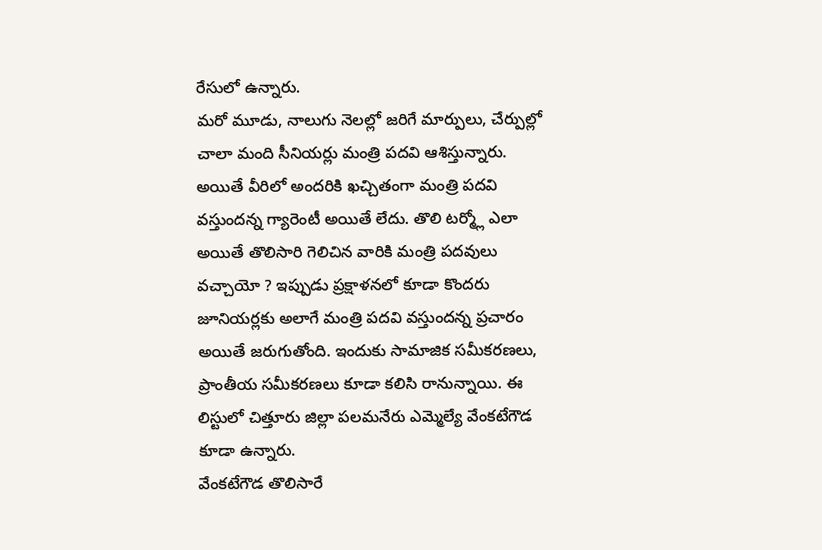రేసులో ఉన్నారు.
మరో మూడు, నాలుగు నెలల్లో జరిగే మార్పులు, చేర్పుల్లో చాలా మంది సీనియర్లు మంత్రి పదవి ఆశిస్తున్నారు. అయితే వీరిలో అందరికి ఖచ్చితంగా మంత్రి పదవి వస్తుందన్న గ్యారెంటీ అయితే లేదు. తొలి టర్మ్లో ఎలా అయితే తొలిసారి గెలిచిన వారికి మంత్రి పదవులు వచ్చాయో ? ఇప్పుడు ప్రక్షాళనలో కూడా కొందరు జూనియర్లకు అలాగే మంత్రి పదవి వస్తుందన్న ప్రచారం అయితే జరుగుతోంది. ఇందుకు సామాజిక సమీకరణలు, ప్రాంతీయ సమీకరణలు కూడా కలిసి రానున్నాయి. ఈ లిస్టులో చిత్తూరు జిల్లా పలమనేరు ఎమ్మెల్యే వేంకటేగౌడ కూడా ఉన్నారు.
వేంకటేగౌడ తొలిసారే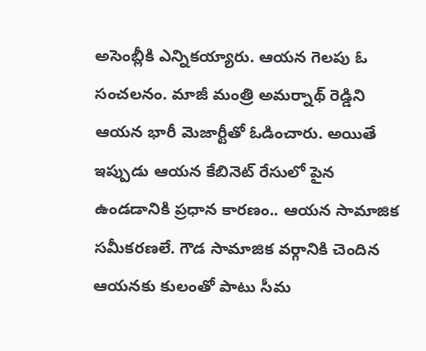అసెంబ్లీకి ఎన్నికయ్యారు. ఆయన గెలపు ఓ సంచలనం. మాజీ మంత్రి అమర్నాథ్ రెడ్డిని ఆయన భారీ మెజార్టీతో ఓడించారు. అయితే ఇప్పుడు ఆయన కేబినెట్ రేసులో పైన ఉండడానికి ప్రధాన కారణం.. ఆయన సామాజిక సమీకరణలే. గౌడ సామాజిక వర్గానికి చెందిన ఆయనకు కులంతో పాటు సీమ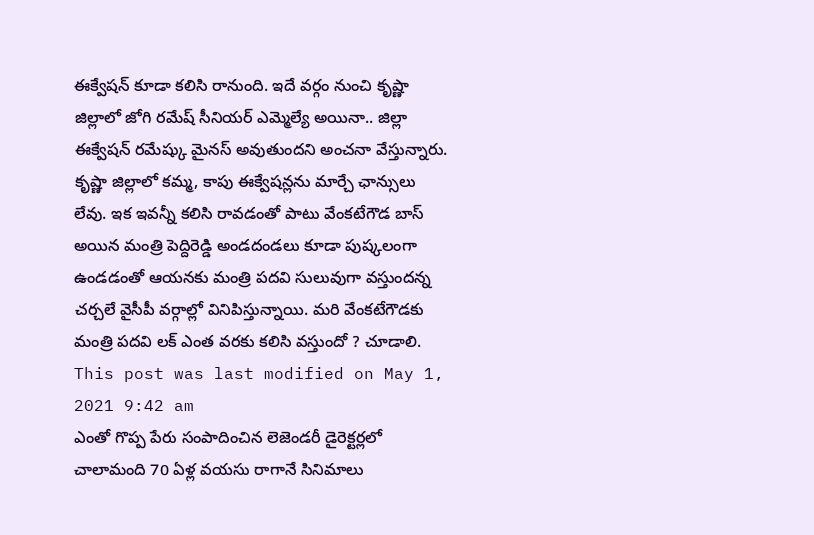ఈక్వేషన్ కూడా కలిసి రానుంది. ఇదే వర్గం నుంచి కృష్ణా జిల్లాలో జోగి రమేష్ సీనియర్ ఎమ్మెల్యే అయినా.. జిల్లా ఈక్వేషన్ రమేష్కు మైనస్ అవుతుందని అంచనా వేస్తున్నారు.
కృష్ణా జిల్లాలో కమ్మ, కాపు ఈక్వేషన్లను మార్చే ఛాన్సులు లేవు. ఇక ఇవన్నీ కలిసి రావడంతో పాటు వేంకటేగౌడ బాస్ అయిన మంత్రి పెద్దిరెడ్డి అండదండలు కూడా పుష్కలంగా ఉండడంతో ఆయనకు మంత్రి పదవి సులువుగా వస్తుందన్న చర్చలే వైసీపీ వర్గాల్లో వినిపిస్తున్నాయి. మరి వేంకటేగౌడకు మంత్రి పదవి లక్ ఎంత వరకు కలిసి వస్తుందో ? చూడాలి.
This post was last modified on May 1, 2021 9:42 am
ఎంతో గొప్ప పేరు సంపాదించిన లెజెండరీ డైరెక్టర్లలో చాలామంది 70 ఏళ్ల వయసు రాగానే సినిమాలు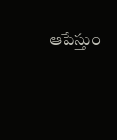ఆపేస్తుం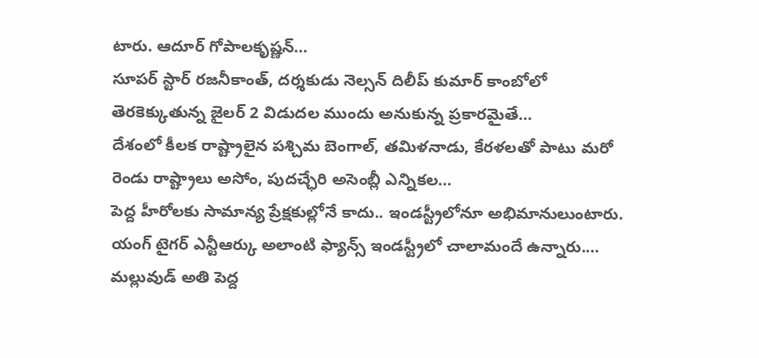టారు. ఆదూర్ గోపాలకృష్ణన్…
సూపర్ స్టార్ రజనీకాంత్, దర్శకుడు నెల్సన్ దిలీప్ కుమార్ కాంబోలో తెరకెక్కుతున్న జైలర్ 2 విడుదల ముందు అనుకున్న ప్రకారమైతే…
దేశంలో కీలక రాష్ట్రాలైన పశ్చిమ బెంగాల్, తమిళనాడు, కేరళలతో పాటు మరో రెండు రాష్ట్రాలు అసోం, పుదచ్ఛేరి అసెంబ్లీ ఎన్నికల…
పెద్ద హీరోలకు సామాన్య ప్రేక్షకుల్లోనే కాదు.. ఇండస్ట్రీలోనూ అభిమానులుంటారు. యంగ్ టైగర్ ఎన్టీఆర్కు అలాంటి ఫ్యాన్స్ ఇండస్ట్రీలో చాలామందే ఉన్నారు.…
మల్లువుడ్ అతి పెద్ద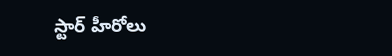స్టార్ హీరోలు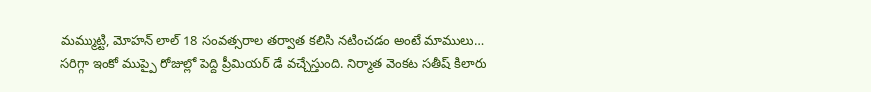మమ్ముట్టి, మోహన్ లాల్ 18 సంవత్సరాల తర్వాత కలిసి నటించడం అంటే మాములు…
సరిగ్గా ఇంకో ముప్పై రోజుల్లో పెద్ది ప్రీమియర్ డే వచ్చేస్తుంది. నిర్మాత వెంకట సతీష్ కిలారు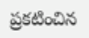ప్రకటించిన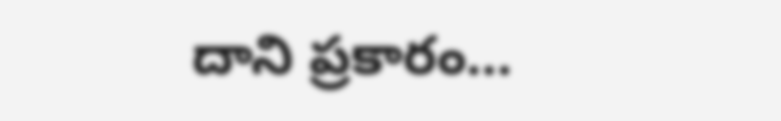దాని ప్రకారం…